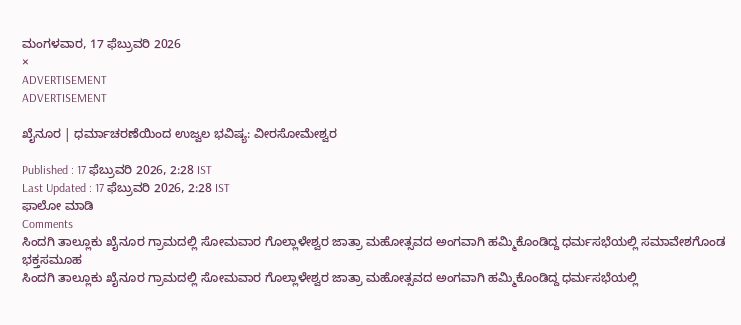ಮಂಗಳವಾರ, 17 ಫೆಬ್ರುವರಿ 2026
×
ADVERTISEMENT
ADVERTISEMENT

ಖೈನೂರ | ಧರ್ಮಾಚರಣೆಯಿಂದ ಉಜ್ವಲ ಭವಿಷ್ಯ: ವೀರಸೋಮೇಶ್ವರ

Published : 17 ಫೆಬ್ರುವರಿ 2026, 2:28 IST
Last Updated : 17 ಫೆಬ್ರುವರಿ 2026, 2:28 IST
ಫಾಲೋ ಮಾಡಿ
Comments
ಸಿಂದಗಿ ತಾಲ್ಲೂಕು ಖೈನೂರ ಗ್ರಾಮದಲ್ಲಿ ಸೋಮವಾರ ಗೊಲ್ಲಾಳೇಶ್ವರ ಜಾತ್ರಾ ಮಹೋತ್ಸವದ ಅಂಗವಾಗಿ ಹಮ್ಮಿಕೊಂಡಿದ್ದ ಧರ್ಮಸಭೆಯಲ್ಲಿ ಸಮಾವೇಶಗೊಂಡ ಭಕ್ತಸಮೂಹ
ಸಿಂದಗಿ ತಾಲ್ಲೂಕು ಖೈನೂರ ಗ್ರಾಮದಲ್ಲಿ ಸೋಮವಾರ ಗೊಲ್ಲಾಳೇಶ್ವರ ಜಾತ್ರಾ ಮಹೋತ್ಸವದ ಅಂಗವಾಗಿ ಹಮ್ಮಿಕೊಂಡಿದ್ದ ಧರ್ಮಸಭೆಯಲ್ಲಿ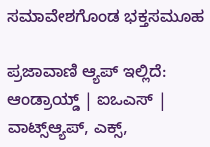ಸಮಾವೇಶಗೊಂಡ ಭಕ್ತಸಮೂಹ

ಪ್ರಜಾವಾಣಿ ಆ್ಯಪ್ ಇಲ್ಲಿದೆ: ಆಂಡ್ರಾಯ್ಡ್ | ಐಒಎಸ್ | ವಾಟ್ಸ್ಆ್ಯಪ್, ಎಕ್ಸ್,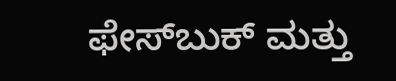ಫೇಸ್‌ಬುಕ್ ಮತ್ತು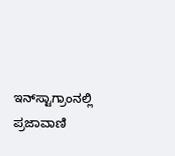ಇನ್‌ಸ್ಟಾಗ್ರಾಂನಲ್ಲಿ ಪ್ರಜಾವಾಣಿ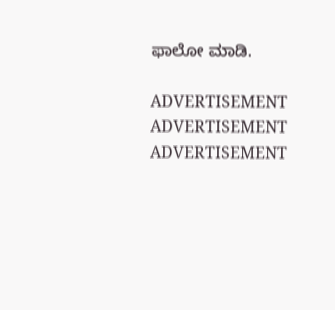ಫಾಲೋ ಮಾಡಿ.

ADVERTISEMENT
ADVERTISEMENT
ADVERTISEMENT